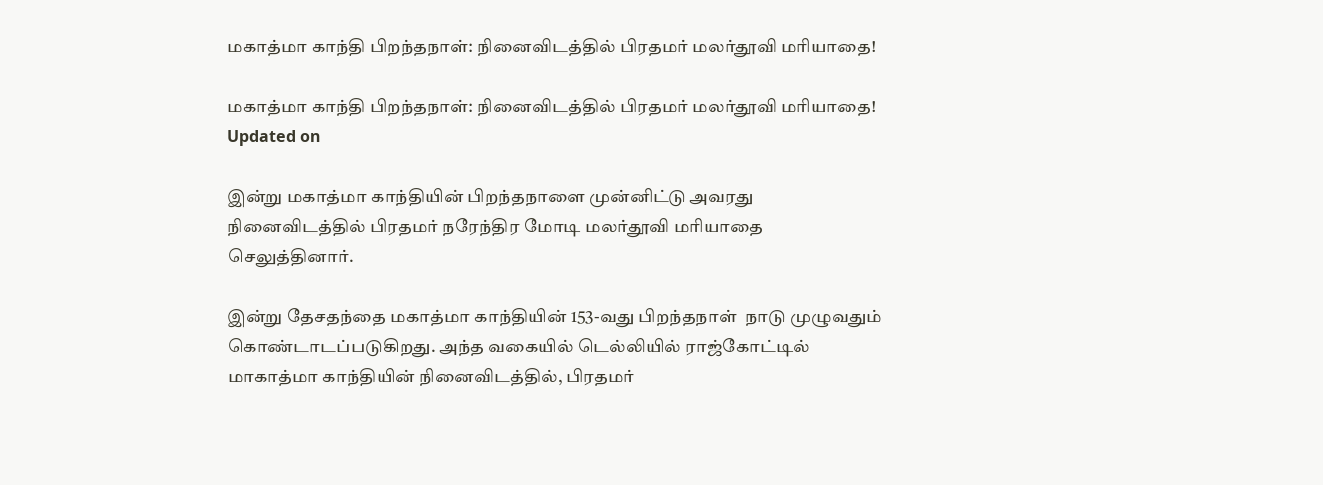மகாத்மா காந்தி பிறந்தநாள்: நினைவிடத்தில் பிரதமர் மலர்தூவி மரியாதை!

மகாத்மா காந்தி பிறந்தநாள்: நினைவிடத்தில் பிரதமர் மலர்தூவி மரியாதை!
Updated on

இன்று மகாத்மா காந்தியின் பிறந்தநாளை முன்னிட்டு அவரது நினைவிடத்தில் பிரதமர் நரேந்திர மோடி மலர்தூவி மரியாதை செலுத்தினார்.

இன்று தேசதந்தை மகாத்மா காந்தியின் 153-வது பிறந்தநாள்  நாடு முழுவதும் கொண்டாடப்படுகிறது. அந்த வகையில் டெல்லியில் ராஜ்கோட்டில் மாகாத்மா காந்தியின் நினைவிடத்தில், பிரதமர்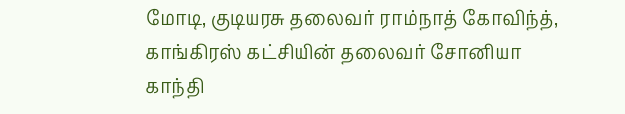மோடி, குடியரசு தலைவர் ராம்நாத் கோவிந்த், காங்கிரஸ் கட்சியின் தலைவர் சோனியா காந்தி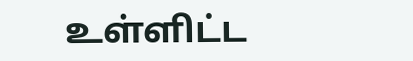உள்ளிட்ட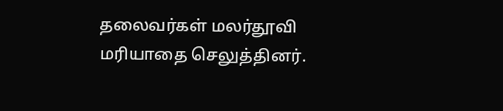தலைவர்கள் மலர்தூவி மரியாதை செலுத்தினர்.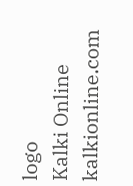logo
Kalki Online
kalkionline.com